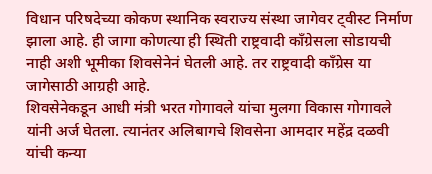विधान परिषदेच्या कोकण स्थानिक स्वराज्य संस्था जागेवर ट्वीस्ट निर्माण झाला आहे. ही जागा कोणत्या ही स्थिती राष्ट्रवादी काँग्रेसला सोडायची नाही अशी भूमीका शिवसेनेनं घेतली आहे. तर राष्ट्रवादी काँग्रेस या जागेसाठी आग्रही आहे.
शिवसेनेकडून आधी मंत्री भरत गोगावले यांचा मुलगा विकास गोगावले यांनी अर्ज घेतला. त्यानंतर अलिबागचे शिवसेना आमदार महेंद्र दळवी यांची कन्या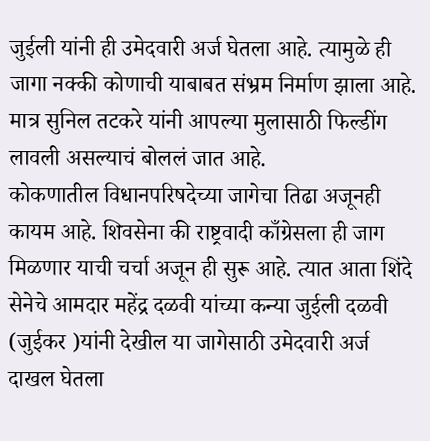जुईली यांनी ही उमेदवारी अर्ज घेतला आहे. त्यामुळे ही जागा नक्की कोणाची याबाबत संभ्रम निर्माण झाला आहे. मात्र सुनिल तटकरे यांनी आपल्या मुलासाठी फिल्डींग लावली असल्याचं बोललं जात आहे.
कोकणातील विधानपरिषदेच्या जागेचा तिढा अजूनही कायम आहे. शिवसेना की राष्ट्रवादी काँग्रेसला ही जाग मिळणार याची चर्चा अजून ही सुरू आहे. त्यात आता शिंदे सेनेचे आमदार महेंद्र दळवी यांच्या कन्या जुईली दळवी (जुईकर )यांनी देखील या जागेसाठी उमेदवारी अर्ज दाखल घेतला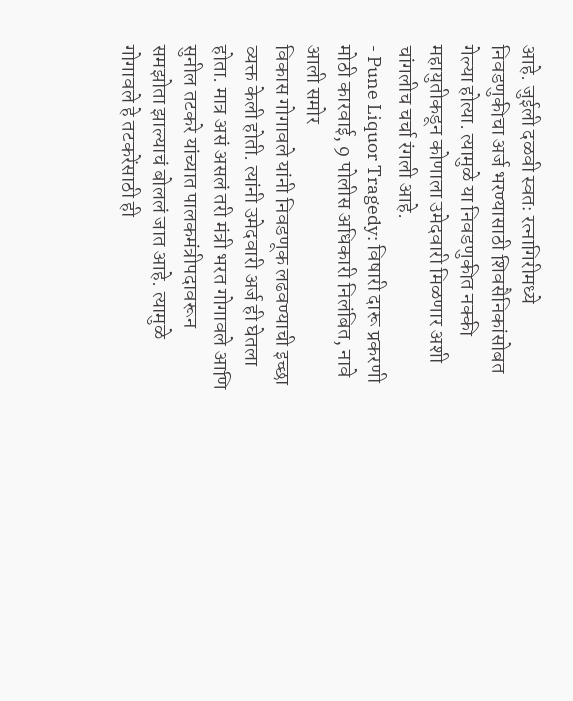आहे. जुईली दळवी स्वतः रत्नागिरीमध्ये निवडणुकीचा अर्ज भरण्यासाठी शिवसैनिकांसोबत गेल्या होत्या. त्यामुळे या निवडणुकीत नक्की महायुतीकडून कोणाला उमेदवारी मिळणार अशी चांगलीच चर्चा रंगली आहे.
- Pune Liquor Tragedy: विषारी दारू प्रकरणी मोठी कारवाई, 9 पोलीस अधिकारी निलंबित, नावे आली समोर
विकास गोगावले यांनी निवडणूक लढवण्याची इच्छा व्यक्त केली होती. त्यांनी उमेदवारी अर्ज ही घेतला होता. मात्र असं असलं तरी मंत्री भरत गोगावले आणि सुनील तटकरे यांच्यात पालकमंत्रीपदावरून समझोता झाल्याचं बोललं जात आहे. त्यामुळे गोगावले हे तटकरेंसाठी ही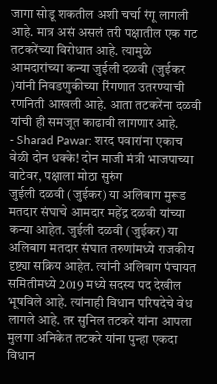जागा सोडू शकतील अशी चर्चा रंगू लागली आहे. मात्र असं असलं तरी पक्षातील एक गट तटकरेंच्या विरोधात आहे. त्यामुळे आमदारांच्या कन्या जुईली दळवी (जुईकर )यांनी निवडणुकीच्या रिंगणात उतरण्याची रणनिती आखली आहे. आता तटकरेंना दळवी यांची ही समजूत काढावी लागणार आहे.
- Sharad Pawar: शरद पवारांना एकाच वेळी दोन धक्के! दोन माजी मंत्री भाजपाच्या वाटेवर, पक्षाला मोठा सुरुंग
जुईली दळवी (जुईकर) या अलिबाग मुरूड मतदार संघाचे आमदार महेंद्र दळवी यांच्या कन्या आहेत. जुईली दळवी (जुईकर) या अलिबाग मतदार संघात तरुणांमध्ये राजकीय दृष्ट्या सक्रिय आहेत. त्यांनी अलिबाग पंचायत समितीमध्ये 2019 मध्ये सदस्य पद देखील भूषविले आहे. त्यांनाही विधान परिषदेचे वेध लागले आहे. तर सुनिल तटकरे यांना आपला मुलगा अनिकेत तटकरे यांना पुन्हा एकदा विधान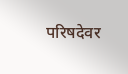परिषदेवर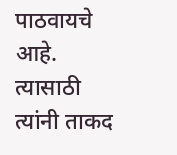पाठवायचे आहे. त्यासाठी त्यांनी ताकद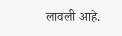लावली आहे.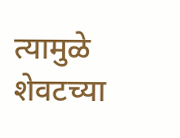त्यामुळे शेवटच्या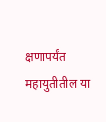क्षणापर्यंत महायुतीतील या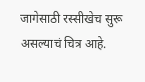जागेसाठी रस्सीखेच सुरू असल्याचं चित्र आहे.